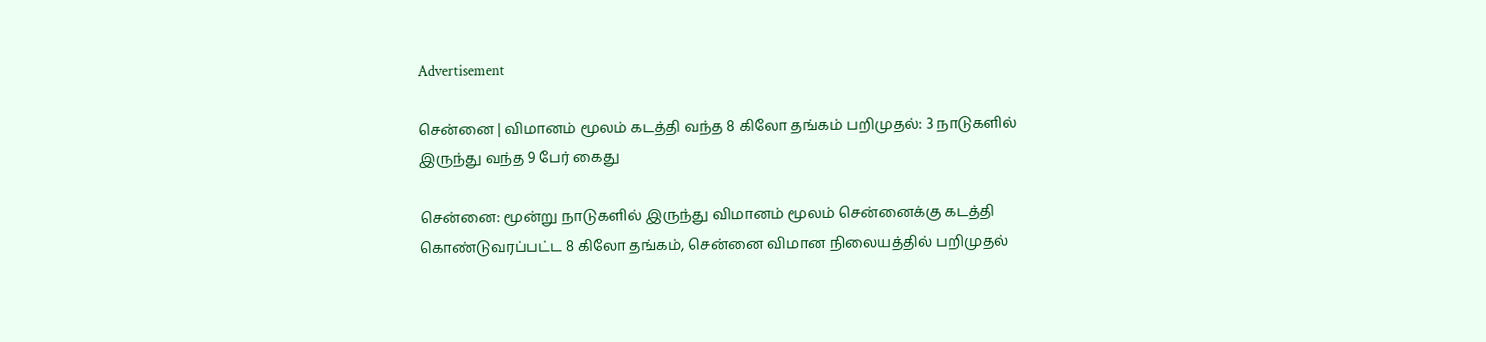Advertisement

சென்னை | விமானம் மூலம் கடத்தி வந்த 8 கிலோ தங்கம் பறிமுதல்: 3 நாடுகளில் இருந்து வந்த 9 பேர் கைது

சென்னை: மூன்று நாடுகளில் இருந்து விமானம் மூலம் சென்னைக்கு கடத்தி கொண்டுவரப்பட்ட 8 கிலோ தங்கம், சென்னை விமான நிலையத்தில் பறிமுதல்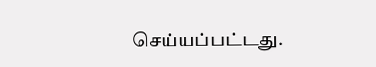செய்யப்பட்டது.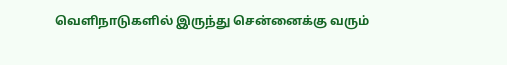வெளிநாடுகளில் இருந்து சென்னைக்கு வரும்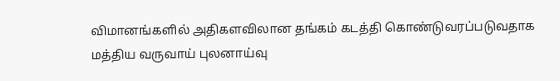விமானங்களில் அதிகளவிலான தங்கம் கடத்தி கொண்டுவரப்படுவதாக மத்திய வருவாய் புலனாய்வு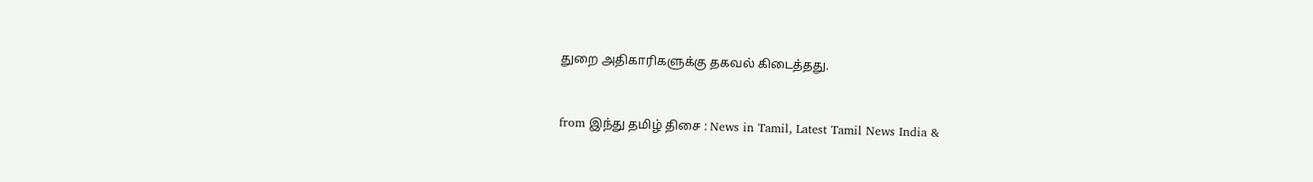துறை அதிகாரிகளுக்கு தகவல் கிடைத்தது.



from இந்து தமிழ் திசை : News in Tamil, Latest Tamil News India &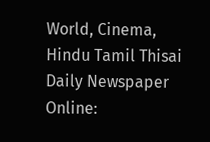World, Cinema, Hindu Tamil Thisai Daily Newspaper Online: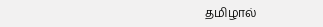தமிழால்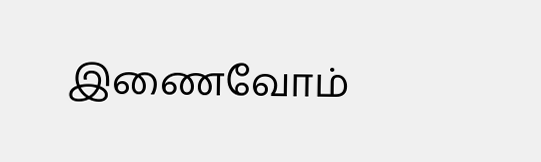இணைவோம்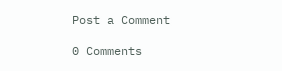Post a Comment

0 Comments